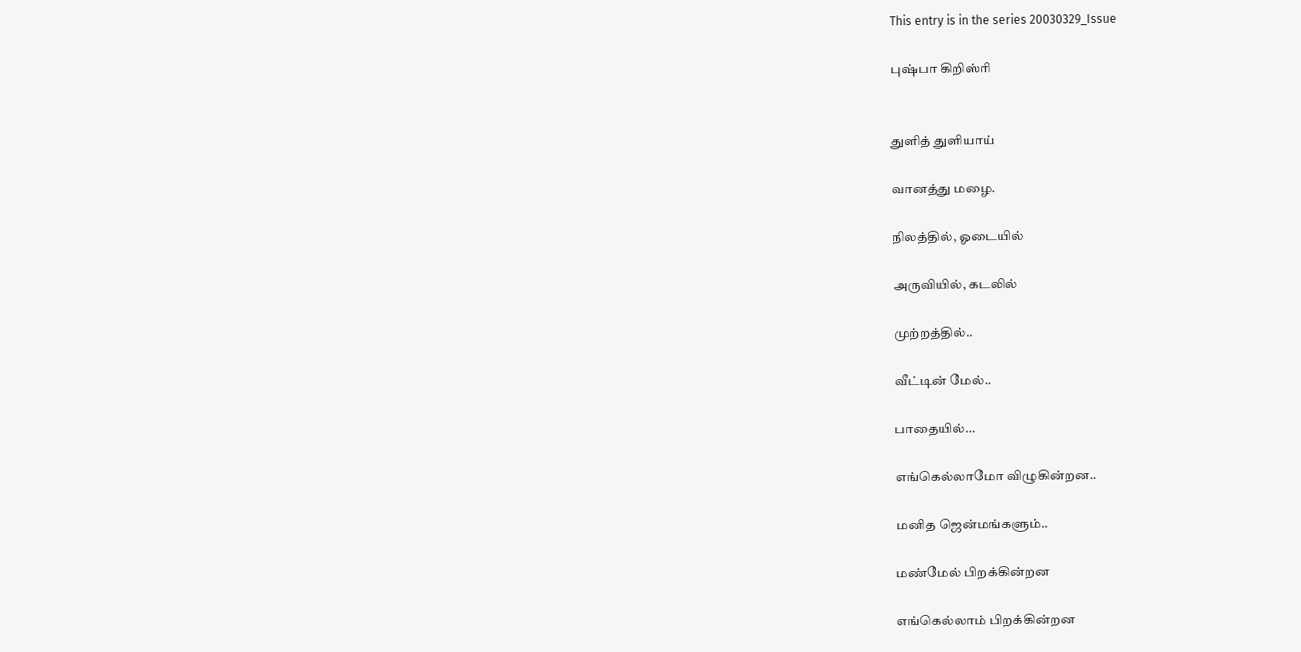This entry is in the series 20030329_Issue

புஷ்பா கிறிஸ்ரி


துளித் துளியாய்

வானத்து மழை.

நிலத்தில், ஓடையில்

அருவியில், கடலில்

முற்றத்தில்..

வீட்டின் மேல்..

பாதையில்…

எங்கெல்லாமோ விழுகின்றன..

மனித ஜென்மங்களும்..

மண்மேல் பிறக்கின்றன

எங்கெல்லாம் பிறக்கின்றன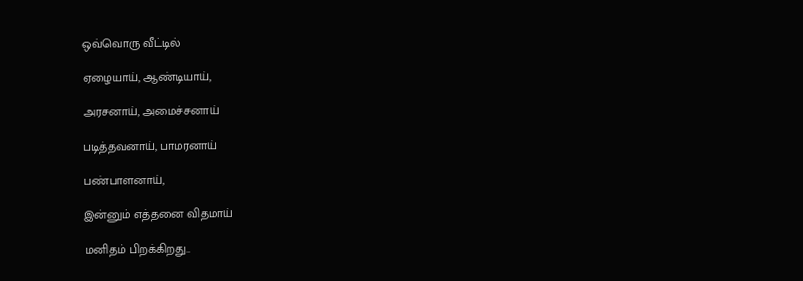ஒவ்வொரு வீட்டில்

ஏழையாய், ஆண்டியாய்,

அரசனாய், அமைச்சனாய்

படித்தவனாய், பாமரனாய்

பண்பாளனாய்,

இன்னும் எத்தனை விதமாய்

மனிதம் பிறக்கிறது..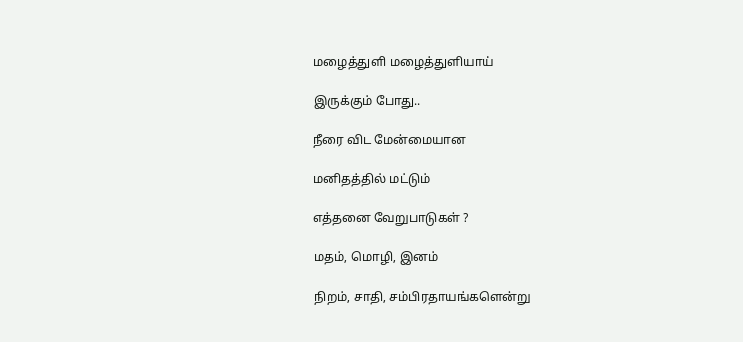மழைத்துளி மழைத்துளியாய்

இருக்கும் போது..

நீரை விட மேன்மையான

மனிதத்தில் மட்டும்

எத்தனை வேறுபாடுகள் ?

மதம், மொழி, இனம்

நிறம், சாதி, சம்பிரதாயங்களென்று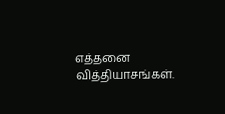எத்தனை வித்தியாசங்கள்.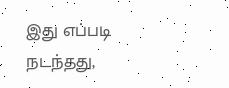இது எப்படி நடந்தது,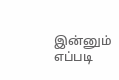இன்னும் எப்படி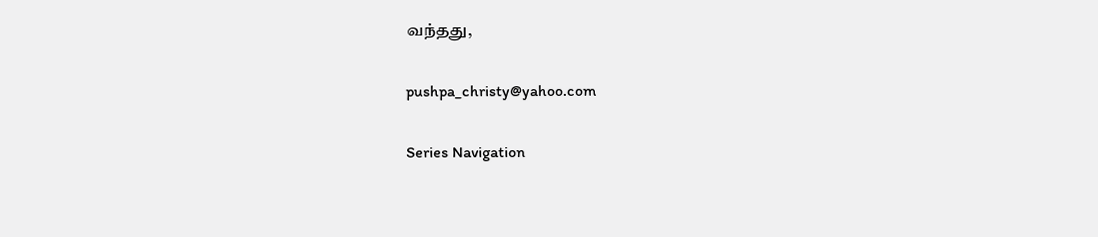வந்தது,

pushpa_christy@yahoo.com

Series Navigation